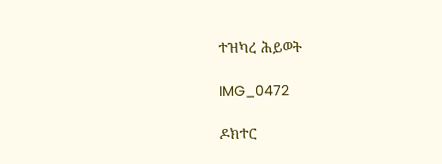ተዝካረ ሕይወት

IMG_0472

ዶክተር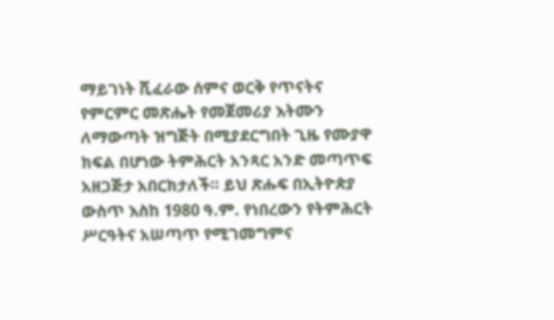ማይገነት ሺፈራው ሰምና ወርቅ የጥናትና የምርምር መጽሔት የመጀመሪያ እትሙን ለማውጣት ዝግጅት በሚያደርግበት ጊዜ የሙያዋ ክፍል በሆነው ትምሕርት አንጻር አንድ መጣጥፍ አዘጋጅታ አበርክታለች። ይህ ጽሑፍ በኢትዮጵያ ውስጥ እስከ 1980 ዓ.ም. የነበረውን የትምሕርት ሥርዓትና አሠጣጥ የሚገመግምና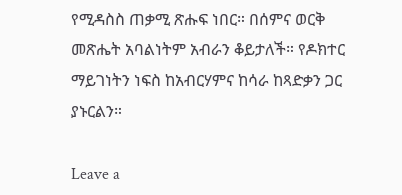የሚዳስስ ጠቃሚ ጽሑፍ ነበር። በሰምና ወርቅ መጽሔት አባልነትም አብራን ቆይታለች። የዶክተር ማይገነትን ነፍስ ከአብርሃምና ከሳራ ከጻድቃን ጋር ያኑርልን።

Leave a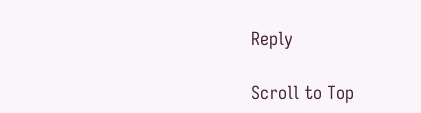Reply

Scroll to Top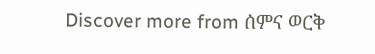Discover more from ሰምና ወርቅ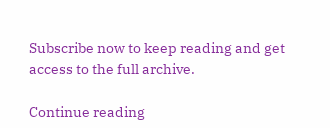Subscribe now to keep reading and get access to the full archive.

Continue reading